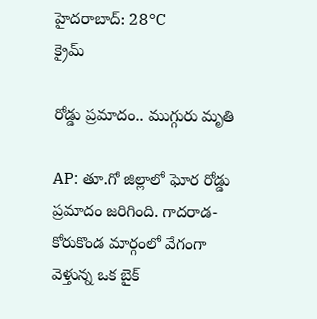హైదరాబాద్: 28°C
క్రైమ్

రోడ్డు ప్రమాదం.. ముగ్గురు మృతి

AP: తూ.గో జిల్లాలో ఘోర రోడ్డు ప్రమాదం జరిగింది. గాదరాడ-కోరుకొండ మార్గంలో వేగంగా వెళ్తున్న ఒక బైక్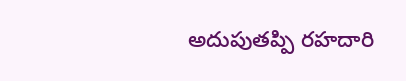అదుపుతప్పి రహదారి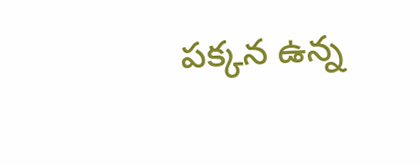పక్కన ఉన్న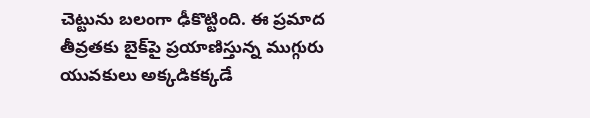చెట్టును బలంగా ఢీకొట్టింది. ఈ ప్రమాద తీవ్రతకు బైక్‌పై ప్రయాణిస్తున్న ముగ్గురు యువకులు అక్కడికక్కడే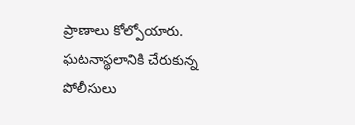ప్రాణాలు కోల్పోయారు. ఘటనాస్థలానికి చేరుకున్న పోలీసులు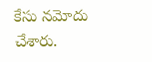కేసు నమోదు చేశారు.